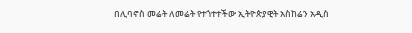በሊባኖስ መሬት ለመሬት የተጎተተችው ኢትዮጵያዊት አስከሬን አዲስ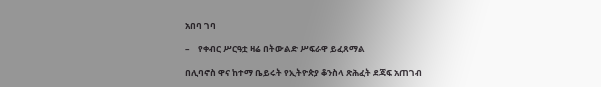አበባ ገባ

–    የቀብር ሥርዓቷ ዛሬ በትውልድ ሥፍራዋ ይፈጸማል

በሊባኖስ ዋና ከተማ ቤይሩት የኢትዮጵያ ቆንስላ ጽሕፈት ደጃፍ አጠገብ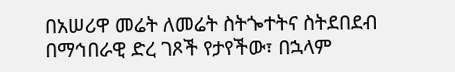በአሠሪዋ መሬት ለመሬት ስትጐተትና ስትደበደብ በማኅበራዊ ድረ ገጾች የታየችው፣ በኋላም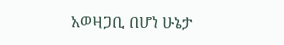አወዛጋቢ በሆነ ሁኔታ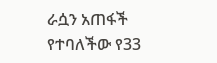ራሷን አጠፋች የተባለችው የ33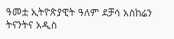ዓመቷ ኢትዮጵያዊት ዓለም ደቻሳ አስከሬን ትናንትና አዲስ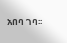አበባ ገባ፡፡